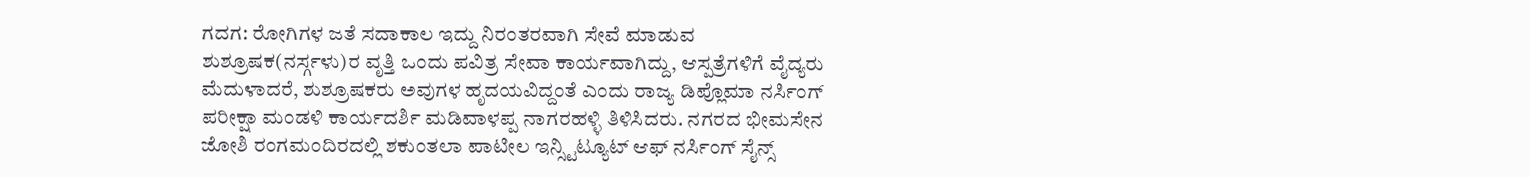ಗದಗ: ರೋಗಿಗಳ ಜತೆ ಸದಾಕಾಲ ಇದ್ದು ನಿರಂತರವಾಗಿ ಸೇವೆ ಮಾಡುವ ಶುಶ್ರೂಷಕ(ನರ್ಸ್ಗಳು)ರ ವೃತ್ತಿ ಒಂದು ಪವಿತ್ರ ಸೇವಾ ಕಾರ್ಯವಾಗಿದ್ದು, ಆಸ್ಪತ್ರೆಗಳಿಗೆ ವೈದ್ಯರು ಮೆದುಳಾದರೆ, ಶುಶ್ರೂಷಕರು ಅವುಗಳ ಹೃದಯವಿದ್ದಂತೆ ಎಂದು ರಾಜ್ಯ ಡಿಪ್ಲೊಮಾ ನರ್ಸಿಂಗ್ ಪರೀಕ್ಷಾ ಮಂಡಳಿ ಕಾರ್ಯದರ್ಶಿ ಮಡಿವಾಳಪ್ಪ ನಾಗರಹಳ್ಳಿ ತಿಳಿಸಿದರು. ನಗರದ ಭೀಮಸೇನ ಜೋಶಿ ರಂಗಮಂದಿರದಲ್ಲಿ ಶಕುಂತಲಾ ಪಾಟೀಲ ಇನ್ಸ್ಟಿಟ್ಯೂಟ್ ಆಫ್ ನರ್ಸಿಂಗ್ ಸೈನ್ಸ್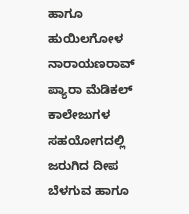ಹಾಗೂ ಹುಯಿಲಗೋಳ ನಾರಾಯಣರಾವ್ ಪ್ಯಾರಾ ಮೆಡಿಕಲ್ ಕಾಲೇಜುಗಳ ಸಹಯೋಗದಲ್ಲಿ ಜರುಗಿದ ದೀಪ ಬೆಳಗುವ ಹಾಗೂ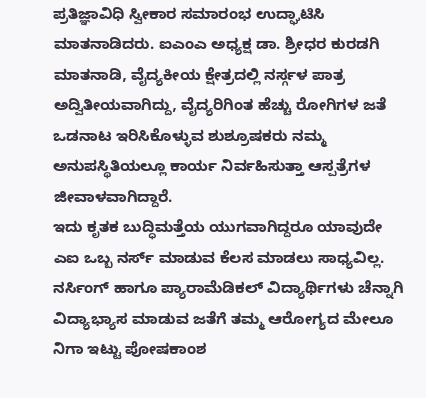ಪ್ರತಿಜ್ಞಾವಿಧಿ ಸ್ವೀಕಾರ ಸಮಾರಂಭ ಉದ್ಘಾಟಿಸಿ ಮಾತನಾಡಿದರು. ಐಎಂಎ ಅಧ್ಯಕ್ಷ ಡಾ. ಶ್ರೀಧರ ಕುರಡಗಿ ಮಾತನಾಡಿ, ವೈದ್ಯಕೀಯ ಕ್ಷೇತ್ರದಲ್ಲಿ ನರ್ಸ್ಗಳ ಪಾತ್ರ ಅದ್ವಿತೀಯವಾಗಿದ್ದು, ವೈದ್ಯರಿಗಿಂತ ಹೆಚ್ಚು ರೋಗಿಗಳ ಜತೆ ಒಡನಾಟ ಇರಿಸಿಕೊಳ್ಳುವ ಶುಶ್ರೂಷಕರು ನಮ್ಮ ಅನುಪಸ್ಥಿತಿಯಲ್ಲೂ ಕಾರ್ಯ ನಿರ್ವಹಿಸುತ್ತಾ ಆಸ್ಪತ್ರೆಗಳ ಜೀವಾಳವಾಗಿದ್ದಾರೆ.
ಇದು ಕೃತಕ ಬುದ್ಧಿಮತ್ತೆಯ ಯುಗವಾಗಿದ್ದರೂ ಯಾವುದೇ ಎಐ ಒಬ್ಬ ನರ್ಸ್ ಮಾಡುವ ಕೆಲಸ ಮಾಡಲು ಸಾಧ್ಯವಿಲ್ಲ. ನರ್ಸಿಂಗ್ ಹಾಗೂ ಪ್ಯಾರಾಮೆಡಿಕಲ್ ವಿದ್ಯಾರ್ಥಿಗಳು ಚೆನ್ನಾಗಿ ವಿದ್ಯಾಭ್ಯಾಸ ಮಾಡುವ ಜತೆಗೆ ತಮ್ಮ ಆರೋಗ್ಯದ ಮೇಲೂ ನಿಗಾ ಇಟ್ಟು ಪೋಷಕಾಂಶ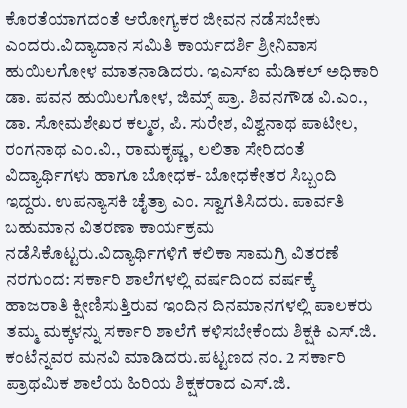ಕೊರತೆಯಾಗದಂತೆ ಆರೋಗ್ಯಕರ ಜೀವನ ನಡೆಸಬೇಕು ಎಂದರು.ವಿದ್ಯಾದಾನ ಸಮಿತಿ ಕಾರ್ಯದರ್ಶಿ ಶ್ರೀನಿವಾಸ ಹುಯಿಲಗೋಳ ಮಾತನಾಡಿದರು. ಇಎಸ್ಐ ಮೆಡಿಕಲ್ ಅಧಿಕಾರಿ ಡಾ. ಪವನ ಹುಯಿಲಗೋಳ, ಜಿಮ್ಸ್ ಪ್ರಾ. ಶಿವನಗೌಡ ವಿ.ಎಂ., ಡಾ. ಸೋಮಶೇಖರ ಕಲ್ಮಠ, ಪಿ. ಸುರೇಶ, ವಿಶ್ವನಾಥ ಪಾಟೀಲ, ರಂಗನಾಥ ಎಂ.ವಿ., ರಾಮಕೃಷ್ಣ, ಲಲಿತಾ ಸೇರಿದಂತೆ ವಿದ್ಯಾರ್ಥಿಗಳು ಹಾಗೂ ಬೋಧಕ- ಬೋಧಕೇತರ ಸಿಬ್ಬಂದಿ ಇದ್ದರು. ಉಪನ್ಯಾಸಕಿ ಚೈತ್ರಾ ಎಂ. ಸ್ವಾಗತಿಸಿದರು. ಪಾರ್ವತಿ ಬಹುಮಾನ ವಿತರಣಾ ಕಾರ್ಯಕ್ರಮ ನಡೆಸಿಕೊಟ್ಟರು.ವಿದ್ಯಾರ್ಥಿಗಳಿಗೆ ಕಲಿಕಾ ಸಾಮಗ್ರಿ ವಿತರಣೆ
ನರಗುಂದ: ಸರ್ಕಾರಿ ಶಾಲೆಗಳಲ್ಲಿ ವರ್ಷದಿಂದ ವರ್ಷಕ್ಕೆ ಹಾಜರಾತಿ ಕ್ಷೀಣಿಸುತ್ತಿರುವ ಇಂದಿನ ದಿನಮಾನಗಳಲ್ಲಿ ಪಾಲಕರು ತಮ್ಮ ಮಕ್ಕಳನ್ನು ಸರ್ಕಾರಿ ಶಾಲೆಗೆ ಕಳಿಸಬೇಕೆಂದು ಶಿಕ್ಷಕಿ ಎಸ್.ಜಿ. ಕಂಟೆನ್ನವರ ಮನವಿ ಮಾಡಿದರು.ಪಟ್ಟಣದ ನಂ. 2 ಸರ್ಕಾರಿ ಪ್ರಾಥಮಿಕ ಶಾಲೆಯ ಹಿರಿಯ ಶಿಕ್ಷಕರಾದ ಎಸ್.ಜಿ.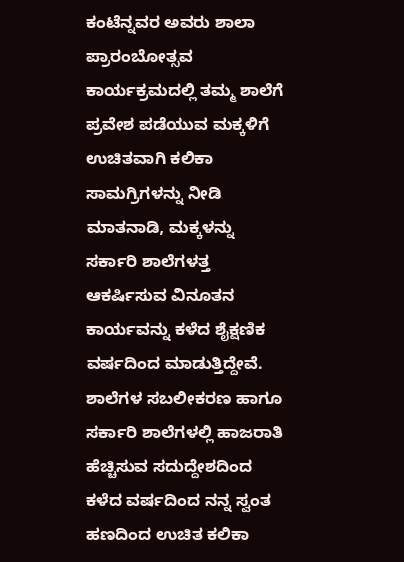ಕಂಟೆನ್ನವರ ಅವರು ಶಾಲಾ ಪ್ರಾರಂಬೋತ್ಸವ ಕಾರ್ಯಕ್ರಮದಲ್ಲಿ ತಮ್ಮ ಶಾಲೆಗೆ ಪ್ರವೇಶ ಪಡೆಯುವ ಮಕ್ಕಳಿಗೆ ಉಚಿತವಾಗಿ ಕಲಿಕಾ ಸಾಮಗ್ರಿಗಳನ್ನು ನೀಡಿ ಮಾತನಾಡಿ, ಮಕ್ಕಳನ್ನು ಸರ್ಕಾರಿ ಶಾಲೆಗಳತ್ತ ಆಕರ್ಷಿಸುವ ವಿನೂತನ ಕಾರ್ಯವನ್ನು ಕಳೆದ ಶೈಕ್ಷಣಿಕ ವರ್ಷದಿಂದ ಮಾಡುತ್ತಿದ್ದೇವೆ. ಶಾಲೆಗಳ ಸಬಲೀಕರಣ ಹಾಗೂ ಸರ್ಕಾರಿ ಶಾಲೆಗಳಲ್ಲಿ ಹಾಜರಾತಿ ಹೆಚ್ಚಿಸುವ ಸದುದ್ದೇಶದಿಂದ ಕಳೆದ ವರ್ಷದಿಂದ ನನ್ನ ಸ್ವಂತ ಹಣದಿಂದ ಉಚಿತ ಕಲಿಕಾ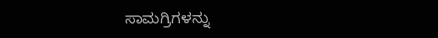ಸಾಮಗ್ರಿಗಳನ್ನು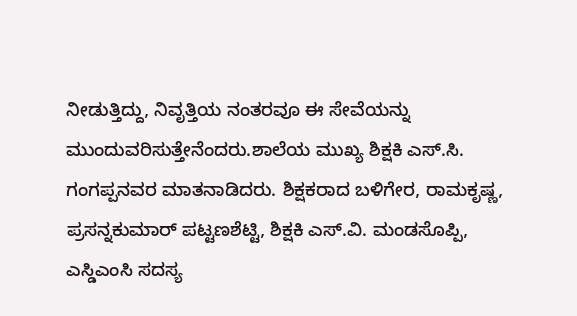ನೀಡುತ್ತಿದ್ದು, ನಿವೃತ್ತಿಯ ನಂತರವೂ ಈ ಸೇವೆಯನ್ನು ಮುಂದುವರಿಸುತ್ತೇನೆಂದರು.ಶಾಲೆಯ ಮುಖ್ಯ ಶಿಕ್ಷಕಿ ಎಸ್.ಸಿ. ಗಂಗಪ್ಪನವರ ಮಾತನಾಡಿದರು. ಶಿಕ್ಷಕರಾದ ಬಳಿಗೇರ, ರಾಮಕೃಷ್ಣ, ಪ್ರಸನ್ನಕುಮಾರ್ ಪಟ್ಟಣಶೆಟ್ಟಿ, ಶಿಕ್ಷಕಿ ಎಸ್.ವಿ. ಮಂಡಸೊಪ್ಪಿ, ಎಸ್ಡಿಎಂಸಿ ಸದಸ್ಯ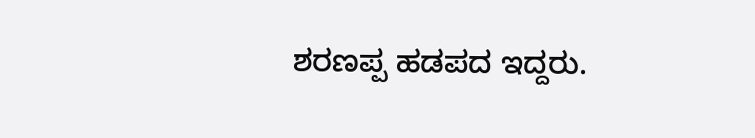ಶರಣಪ್ಪ ಹಡಪದ ಇದ್ದರು.